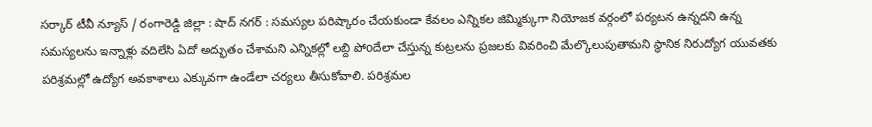సర్కార్ టీవీ న్యూస్ / రంగారెడ్డి జిల్లా : షాద్ నగర్ : సమస్యల పరిష్కారం చేయకుండా కేవలం ఎన్నికల జిమ్మిక్కుగా నియోజక వర్గంలో పర్యటన ఉన్నదని ఉన్న సమస్యలను ఇన్నాళ్లు వదిలేసి ఏదో అద్భుతం చేశామని ఎన్నికల్లో లబ్ది పోoదేలా చేస్తున్న కుట్రలను ప్రజలకు వివరించి మేల్కొలుపుతామని స్థానిక నిరుద్యోగ యువతకు పరిశ్రమల్లో ఉద్యోగ అవకాశాలు ఎక్కువగా ఉండేలా చర్యలు తీసుకోవాలి. పరిశ్రమల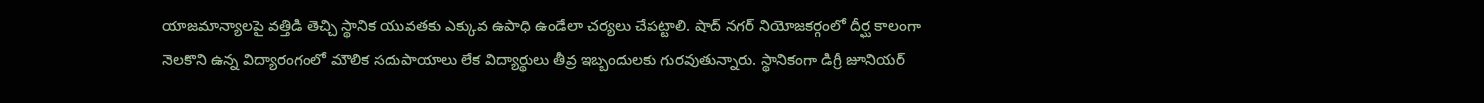యాజమాన్యాలపై వత్తిడి తెచ్చి స్థానిక యువతకు ఎక్కువ ఉపాధి ఉండేలా చర్యలు చేపట్టాలి. షాద్ నగర్ నియోజకర్గంలో దీర్ఘ కాలంగా నెలకొని ఉన్న విద్యారంగంలో మౌలిక సదుపాయాలు లేక విద్యార్థులు తీవ్ర ఇబ్బందులకు గురవుతున్నారు. స్థానికంగా డిగ్రీ జూనియర్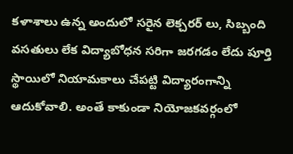కళాశాలు ఉన్న అందులో సరైన లెక్చరర్ లు, సిబ్బంది వసతులు లేక విద్యాబోధన సరిగా జరగడం లేదు పూర్తి స్థాయిలో నియామకాలు చేపట్టి విద్యారంగాన్ని ఆదుకోవాలి. అంతే కాకుండా నియోజకవర్గంలో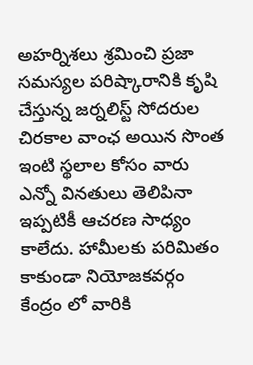అహర్నిశలు శ్రమించి ప్రజా సమస్యల పరిష్కారానికి కృషి చేస్తున్న జర్నలిస్ట్ సోదరుల చిరకాల వాంఛ అయిన సొంత ఇంటి స్థలాల కోసం వారు ఎన్నో వినతులు తెలిపినా ఇప్పటికీ ఆచరణ సాధ్యం కాలేదు. హామీలకు పరిమితం కాకుండా నియోజకవర్గం కేంద్రం లో వారికి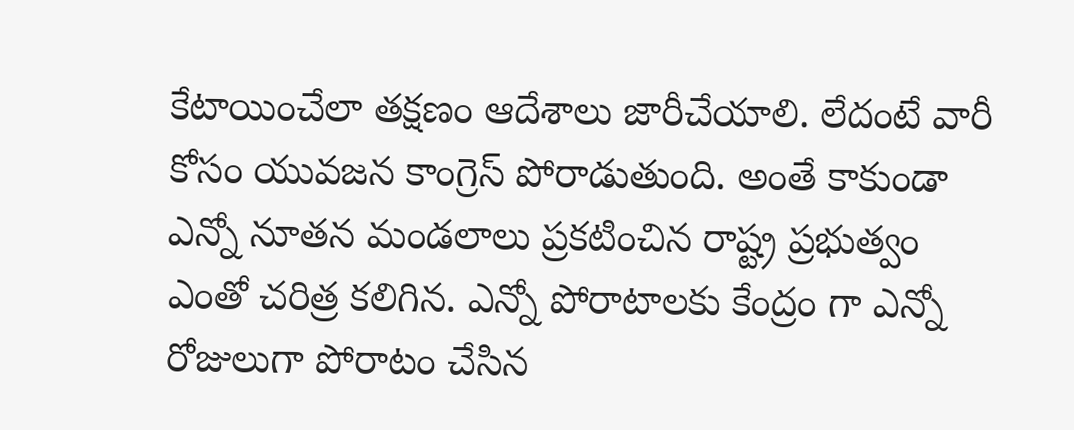కేటాయించేలా తక్షణం ఆదేశాలు జారీచేయాలి. లేదంటే వారీ కోసం యువజన కాంగ్రెస్ పోరాడుతుంది. అంతే కాకుండా ఎన్నో నూతన మండలాలు ప్రకటించిన రాష్ట్ర ప్రభుత్వం ఎంతో చరిత్ర కలిగిన. ఎన్నో పోరాటాలకు కేంద్రం గా ఎన్నో రోజులుగా పోరాటం చేసిన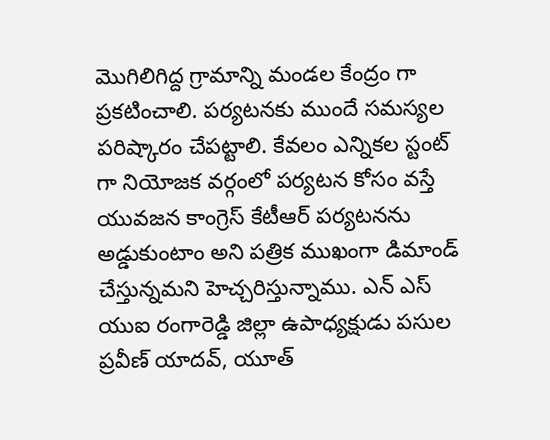మొగిలిగిద్ద గ్రామాన్ని మండల కేంద్రం గా ప్రకటించాలి. పర్యటనకు ముందే సమస్యల పరిష్కారం చేపట్టాలి. కేవలం ఎన్నికల స్టంట్ గా నియోజక వర్గంలో పర్యటన కోసం వస్తే యువజన కాంగ్రెస్ కేటీఆర్ పర్యటనను అడ్డుకుంటాం అని పత్రిక ముఖంగా డిమాండ్ చేస్తున్నమని హెచ్చరిస్తున్నాము. ఎన్ ఎస్ యుఐ రంగారెడ్డి జిల్లా ఉపాధ్యక్షుడు పసుల ప్రవీణ్ యాదవ్, యూత్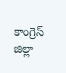కాంగ్రెస్ జిల్లా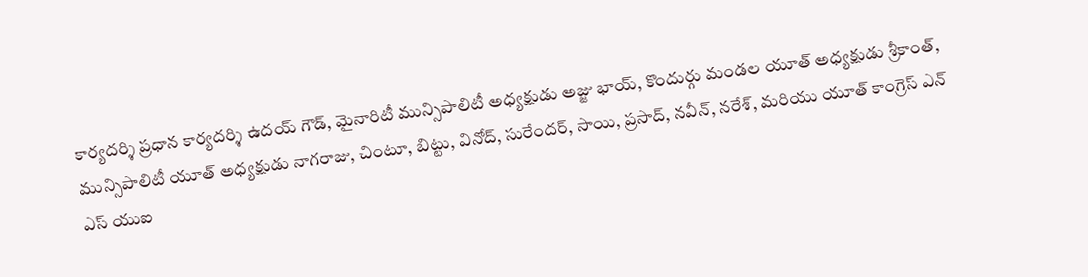కార్యదర్శి ప్రధాన కార్యదర్శి ఉదయ్ గౌడ్, మైనారిటీ మున్సిపాలిటీ అధ్యక్షుడు అజ్జు భాయ్, కొందుర్గు మండల యూత్ అధ్యక్షుడు శ్రీకాంత్, మున్సిపాలిటీ యూత్ అధ్యక్షుడు నాగరాజు, చింటూ, బిట్టు, వినోద్, సురేందర్, సాయి, ప్రసాద్, నవీన్, నరేశ్, మరియు యూత్ కాంగ్రెస్ ఎన్ ఎస్ యుఐ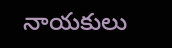నాయకులు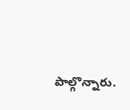పాల్గొన్నారు.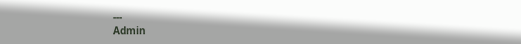---
Admin